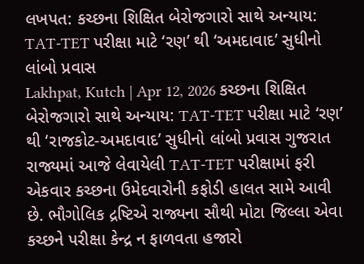લખપત: કચ્છના શિક્ષિત બેરોજગારો સાથે અન્યાય: TAT-TET પરીક્ષા માટે ‘રણ’ થી ‘અમદાવાદ’ સુધીનો લાંબો પ્રવાસ
Lakhpat, Kutch | Apr 12, 2026 કચ્છના શિક્ષિત બેરોજગારો સાથે અન્યાય: TAT-TET પરીક્ષા માટે ‘રણ’ થી ‘રાજકોટ-અમદાવાદ’ સુધીનો લાંબો પ્રવાસ ગુજરાત રાજ્યમાં આજે લેવાયેલી TAT-TET પરીક્ષામાં ફરી એકવાર કચ્છના ઉમેદવારોની કફોડી હાલત સામે આવી છે. ભૌગોલિક દ્રષ્ટિએ રાજ્યના સૌથી મોટા જિલ્લા એવા કચ્છને પરીક્ષા કેન્દ્ર ન ફાળવતા હજારો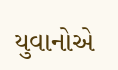યુવાનોએ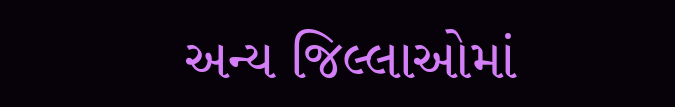અન્ય જિલ્લાઓમાં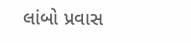લાંબો પ્રવાસ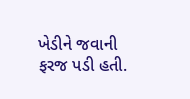ખેડીને જવાની ફરજ પડી હતી.